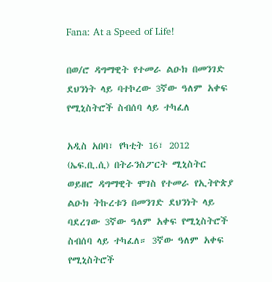Fana: At a Speed of Life!

በወ/ሮ ዳግማዊት የተመራ ልዑክ በመንገድ ደህንነት ላይ ባተኮረው 3ኛው ዓለም አቀፍ የሚኒስትሮች ስብሰባ ላይ ተካፈለ

አዲስ አበባ፣ የካቲት 16፣ 2012 (ኤፍ.ቢ.ሲ) በትራንስፖርት ሚኒስትር ወይዘሮ ዳግማዊት ሞገስ የተመራ የኢትዮጵያ ልዑክ ትኩረቱን በመንገድ ደህንነት ላይ ባደረገው 3ኛው ዓለም አቀፍ የሚኒስትሮች ስብሰባ ላይ ተካፈለ። 3ኛው ዓለም አቀፍ የሚኒስትሮች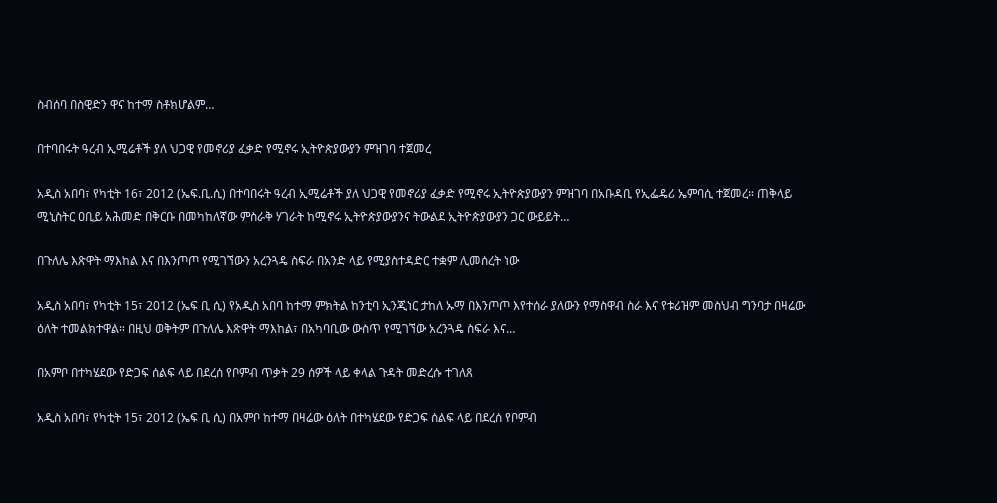ስብሰባ በስዊድን ዋና ከተማ ስቶክሆልም…

በተባበሩት ዓረብ ኢሚሬቶች ያለ ህጋዊ የመኖሪያ ፈቃድ የሚኖሩ ኢትዮጵያውያን ምዝገባ ተጀመረ

አዲስ አበባ፣ የካቲት 16፣ 2012 (ኤፍ.ቢ.ሲ) በተባበሩት ዓረብ ኢሚሬቶች ያለ ህጋዊ የመኖሪያ ፈቃድ የሚኖሩ ኢትዮጵያውያን ምዝገባ በአቡዳቢ የኢፌዴሪ ኤምባሲ ተጀመረ። ጠቅላይ ሚኒስትር ዐቢይ አሕመድ በቅርቡ በመካከለኛው ምስራቅ ሃገራት ከሚኖሩ ኢትዮጵያውያንና ትውልደ ኢትዮጵያውያን ጋር ውይይት…

በጉለሌ እጽዋት ማእከል እና በእንጦጦ የሚገኘውን አረንጓዴ ስፍራ በአንድ ላይ የሚያስተዳድር ተቋም ሊመሰረት ነው

አዲስ አበባ፣ የካቲት 15፣ 2012 (ኤፍ ቢ ሲ) የአዲስ አበባ ከተማ ምክትል ከንቲባ ኢንጂነር ታከለ ኡማ በእንጦጦ እየተሰራ ያለውን የማስዋብ ስራ እና የቱሪዝም መስህብ ግንባታ በዛሬው ዕለት ተመልክተዋል። በዚህ ወቅትም በጉለሌ እጽዋት ማእከል፣ በአካባቢው ውስጥ የሚገኘው አረንጓዴ ስፍራ እና…

በአምቦ በተካሄደው የድጋፍ ሰልፍ ላይ በደረሰ የቦምብ ጥቃት 29 ሰዎች ላይ ቀላል ጉዳት መድረሱ ተገለጸ

አዲስ አበባ፣ የካቲት 15፣ 2012 (ኤፍ ቢ ሲ) በአምቦ ከተማ በዛሬው ዕለት በተካሄደው የድጋፍ ሰልፍ ላይ በደረሰ የቦምብ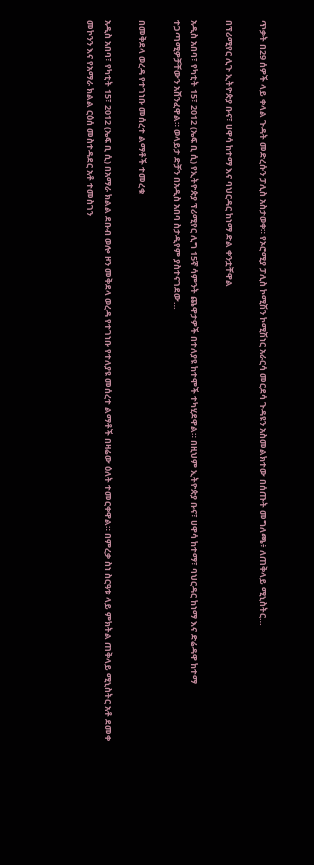ጥቃት በ29 ሰዎች ላይ ቀላል ጉዳት መድረሱን ፓሊስ አስታወቀ። የኦሮሚያ ፓሊስ ኮሚሽን ኮሚሽነር አራርሳ መርደሳ ጉዳዩን አስመልክተው በሰጡት መግለጫ፥ ለጠቅላይ ሚኒስትር…

በፕሪሚየር ሊጉ ኢትዮጵያ ቡና፣ ሀዋሳ ከተማ እና ባህርዳር ከነማ ድል ቀንቷቸዋል

አዲስ አበባ፣ የካቲት 15፣ 2012 (ኤፍ ቢ ሲ) የኢትዮጵያ ፕሪሚየር ሊግ 15ኛ ሳምንት ጨዋታዎች በተለያዩ ከተሞች ተካሂደዋል። በዚህም ኢትዮጵያ ቡና፣ ሀዋሳ ከተማ፣ ባህርዳር ከነማ እና ድሬዳዋ ከተማ ተጋጣሚዎቻቸውን አሸንፈዋል። ወላይታ ድቻን በአዲስ አበባ ስታዲየም ያስተናገደው…

በመቅደላ ወረዳ የተገነቡ መሰረተ ልማቶች ተመረቁ

አዲስ አበባ፣ የካቲት 15፣ 2012 (ኤፍ ቢ ሲ) በአማራ ክልል ደቡብ ወሎ ዞን መቅደላ ወረዳ የተገነቡ የተለያዩ መሰረተ ልማቶች በዛሬው ዕለት ተመርቀዋል። በምረቃ ስነ ስርዓቱ ላይ ምክትል ጠቅላይ ሚኒስትር አቶ ደመቀ መኮንን እና የአማራ ክልል ርዕሰ መስተዳደር አቶ ተመስገን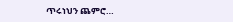ጥሩነህን ጨምሮ…